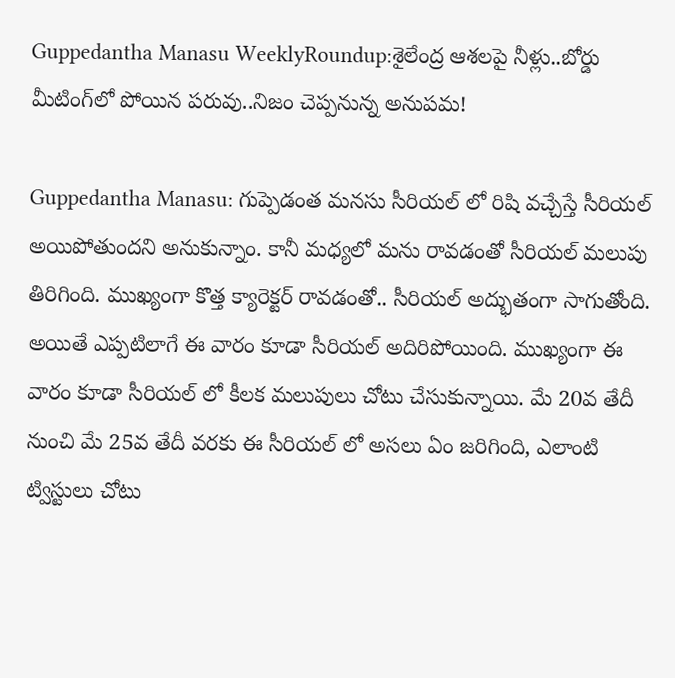Guppedantha Manasu WeeklyRoundup:శైలేంద్ర ఆశలపై నీళ్లు..బోర్డు మీటింగ్‌లో పోయిన పరువు..నిజం చెప్పనున్న అనుపమ!

Guppedantha Manasu: గుప్పెడంత మనసు సీరియల్ లో రిషి వచ్చేస్తే సీరియల్ అయిపోతుందని అనుకున్నాం. కానీ మధ్యలో మను రావడంతో సీరియల్ మలుపు తిరిగింది. ముఖ్యంగా కొత్త క్యారెక్టర్ రావడంతో.. సీరియల్ అద్భుతంగా సాగుతోంది. అయితే ఎప్పటిలాగే ఈ వారం కూడా సీరియల్ అదిరిపోయింది. ముఖ్యంగా ఈ వారం కూడా సీరియల్ లో కీలక మలుపులు చోటు చేసుకున్నాయి. మే 20వ తేదీ నుంచి మే 25వ తేదీ వరకు ఈ సీరియల్ లో అసలు ఏం జరిగింది, ఎలాంటి ట్విస్టులు చోటు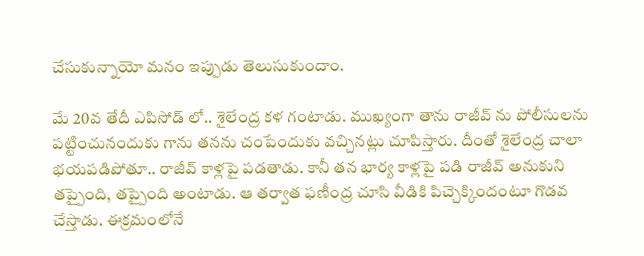చేసుకున్నాయో మనం ఇప్పుడు తెలుసుకుందాం.

మే 20వ తేదీ ఎపిసోడ్ లో.. శైలేంద్ర కళ గంటాడు. ముఖ్యంగా తాను రాజీవ్ ను పోలీసులను పట్టించునందుకు గాను తనను చంపేందుకు వచ్చినట్లు చూపిస్తారు. దీంతో శైలేంద్ర చాలా భయపడిపోతూ.. రాజీవ్ కాళ్లపై పడతాడు. కానీ తన భార్య కాళ్లపై పడి రాజీవ్ అనుకుని తప్పైంది, తప్పైంది అంటాడు. ఆ తర్వాత ఫణీంద్ర చూసి వీడికి పిచ్చెక్కిందంటూ గొడవ చేస్తాడు. ఈక్రమంలోనే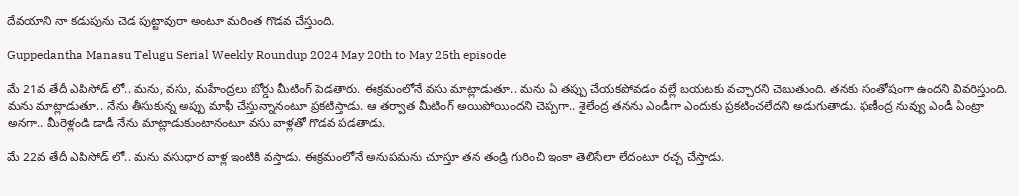దేవయాని నా కడుపును చెడ పుట్టావురా అంటూ మరింత గొడవ చేస్తుంది.

Guppedantha Manasu Telugu Serial Weekly Roundup 2024 May 20th to May 25th episode

మే 21వ తేదీ ఎపిసోడ్ లో.. మను, వసు, మహేంద్రలు బోర్డు మీటింగ్ పెడతారు. ఈక్రమంలోనే వసు మాట్లాడుతూ.. మను ఏ తప్పు చేయకపోవడం వల్లే బయటకు వచ్చారని చెబుతుంది. తనకు సంతోషంగా ఉందని వివరిస్తుంది. మను మాట్లాడుతూ.. నేను తీసుకున్న అప్పు మాఫీ చేస్తున్నానంటూ ప్రకటిస్తాడు. ఆ తర్వాత మీటింగ్ అయిపోయిందని చెప్పగా.. శైలేంద్ర తనను ఎండీగా ఎందుకు ప్రకటించలేదని అడుగుతాడు. ఫణీంద్ర నువ్వు ఎండీ ఏంట్రా అనగా.. మీరెళ్లండి డాడీ నేను మాట్లాడుకుంటానంటూ వసు వాళ్లతో గొడవ పడతాడు.

మే 22వ తేదీ ఎపిసోడ్ లో.. మను వసుధార వాళ్ల ఇంటికి వస్తాడు. ఈక్రమంలోనే అనుపమను చూస్తూ తన తండ్రి గురించి ఇంకా తెలిసేలా లేదంటూ రచ్చ చేస్తాడు.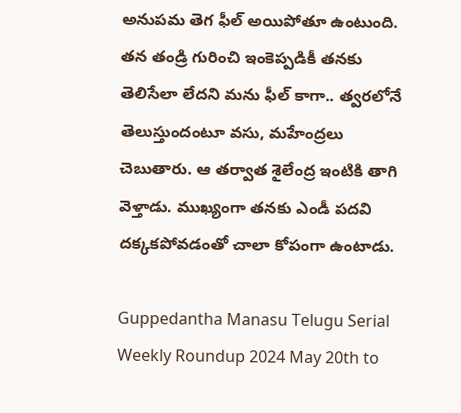అనుపమ తెగ ఫీల్ అయిపోతూ ఉంటుంది. తన తండ్రి గురించి ఇంకెప్పడికీ తనకు తెలిసేలా లేదని మను ఫీల్ కాగా.. త్వరలోనే తెలుస్తుందంటూ వసు, మహేంద్రలు చెబుతారు. ఆ తర్వాత శైలేంద్ర ఇంటికి తాగి వెళ్తాడు. ముఖ్యంగా తనకు ఎండీ పదవి దక్కకపోవడంతో చాలా కోపంగా ఉంటాడు.

Guppedantha Manasu Telugu Serial Weekly Roundup 2024 May 20th to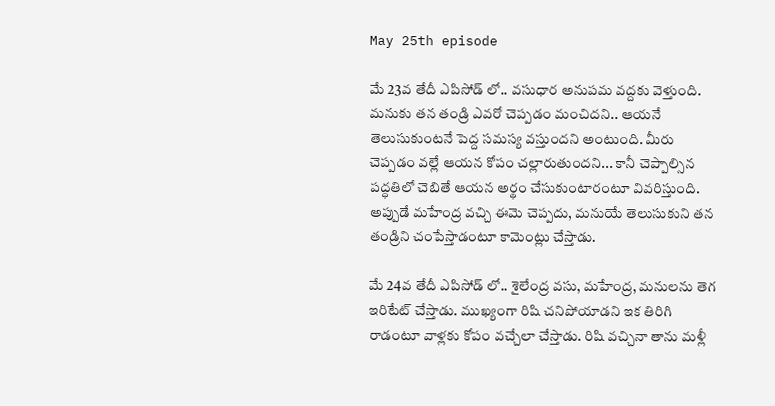May 25th episode

మే 23వ తేదీ ఎపిసోడ్ లో.. వసుధార అనుపమ వద్దకు వెళ్తుంది. మనుకు తన తండ్రి ఎవరో చెప్పడం మంచిదని.. ఆయనే తెలుసుకుంటనే పెద్ద సమస్య వస్తుందని అంటుంది. మీరు చెప్పడం వల్లే ఆయన కోపం చల్లారుతుందని... కానీ చెప్పాల్సిన పద్ధతిలో చెబితే ఆయన అర్థం చేసుకుంటారంటూ వివరిస్తుంది. అప్పుడే మహేంద్ర వచ్చి ఈమె చెప్పదు, మనుయే తెలుసుకుని తన తండ్రిని చంపేస్తాడంటూ కామెంట్లు చేస్తాడు.

మే 24వ తేదీ ఎపిసోడ్ లో.. శైలేంద్ర వసు, మహేంద్ర, మనులను తెగ ఇరిటేట్ చేస్తాడు. ముఖ్యంగా రిషి చనిపోయాడని ఇక తిరిగి రాడంటూ వాళ్లకు కోపం వచ్చేలా చేస్తాడు. రిషి వచ్చినా తాను మళ్లీ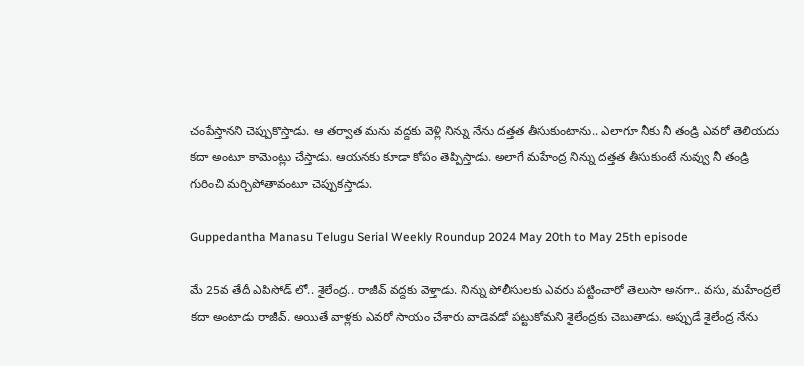చంపేస్తానని చెప్పుకొస్తాడు. ఆ తర్వాత మను వద్దకు వెళ్లి నిన్ను నేను దత్తత తీసుకుంటాను.. ఎలాగూ నీకు నీ తండ్రి ఎవరో తెలియదు కదా అంటూ కామెంట్లు చేస్తాడు. ఆయనకు కూడా కోపం తెప్పిస్తాడు. అలాగే మహేంద్ర నిన్ను దత్తత తీసుకుంటే నువ్వు నీ తండ్రి గురించి మర్చిపోతావంటూ చెప్పుకస్తాడు.

Guppedantha Manasu Telugu Serial Weekly Roundup 2024 May 20th to May 25th episode

మే 25వ తేదీ ఎపిసోడ్ లో.. శైలేంద్ర.. రాజీవ్ వద్దకు వెళ్తాడు. నిన్ను పోలీసులకు ఎవరు పట్టించారో తెలుసా అనగా.. వసు, మహేంద్రలే కదా అంటాడు రాజీవ్. అయితే వాళ్లకు ఎవరో సాయం చేశారు వాడెవడో పట్టుకోమని శైలేంద్రకు చెబుతాడు. అప్పుడే శైలేంద్ర నేను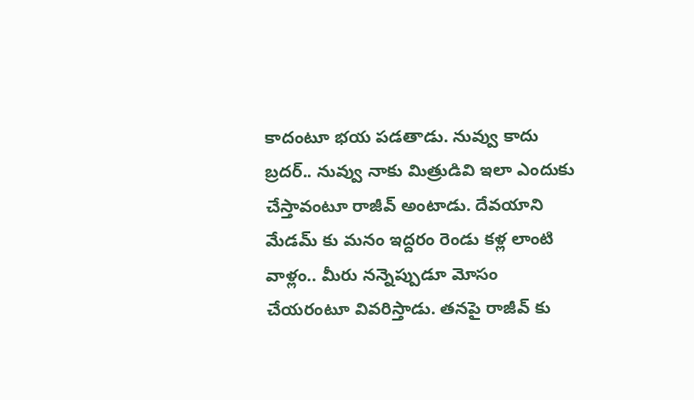కాదంటూ భయ పడతాడు. నువ్వు కాదు బ్రదర్.. నువ్వు నాకు మిత్రుడివి ఇలా ఎందుకు చేస్తావంటూ రాజీవ్ అంటాడు. దేవయాని మేడమ్ కు మనం ఇద్దరం రెండు కళ్ల లాంటి వాళ్లం.. మీరు నన్నెప్పుడూ మోసం చేయరంటూ వివరిస్తాడు. తనపై రాజీవ్ కు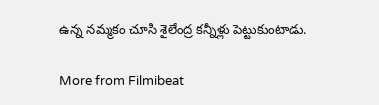ఉన్న నమ్మకం చూసి శైలేంద్ర కన్నీళ్లు పెట్టుకుంటాడు.

More from Filmibeat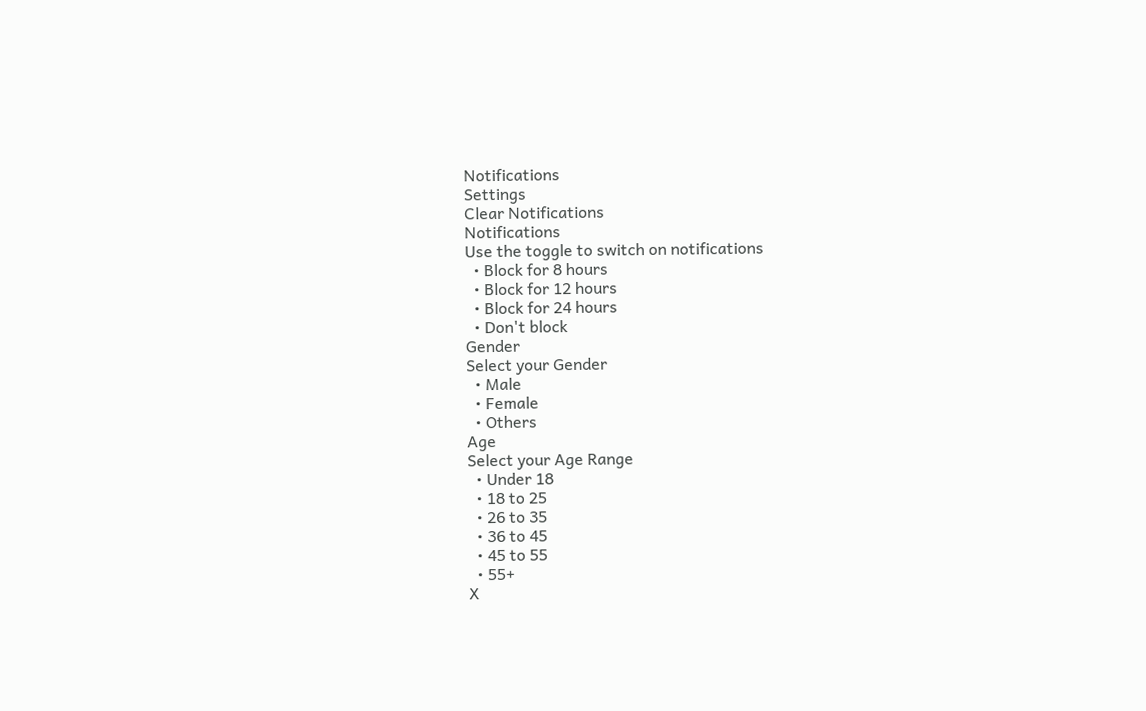Notifications
Settings
Clear Notifications
Notifications
Use the toggle to switch on notifications
  • Block for 8 hours
  • Block for 12 hours
  • Block for 24 hours
  • Don't block
Gender
Select your Gender
  • Male
  • Female
  • Others
Age
Select your Age Range
  • Under 18
  • 18 to 25
  • 26 to 35
  • 36 to 45
  • 45 to 55
  • 55+
X